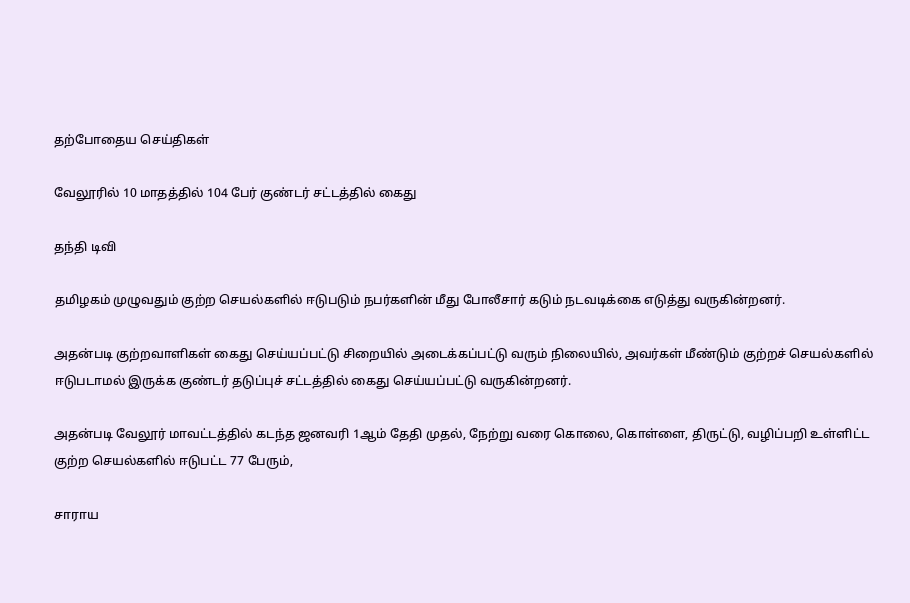தற்போதைய செய்திகள்

வேலூரில் 10 மாதத்தில் 104 பேர் குண்டர் சட்டத்தில் கைது

தந்தி டிவி

தமிழகம் முழுவதும் குற்ற செயல்களில் ஈடுபடும் நபர்களின் மீது போலீசார் கடும் நடவடிக்கை எடுத்து வருகின்றனர்.

அதன்படி குற்றவாளிகள் கைது செய்யப்பட்டு சிறையில் அடைக்கப்பட்டு வரும் நிலையில், அவர்கள் மீண்டும் குற்றச் செயல்களில் ஈடுபடாமல் இருக்க குண்டர் தடுப்புச் சட்டத்தில் கைது செய்யப்பட்டு வருகின்றனர்.

அதன்படி வேலூர் மாவட்டத்தில் கடந்த ஜனவரி 1ஆம் தேதி முதல், நேற்று வரை கொலை, கொள்ளை, திருட்டு, வழிப்பறி உள்ளிட்ட குற்ற செயல்களில் ஈடுபட்ட 77 பேரும்,

சாராய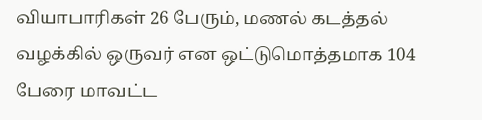வியாபாரிகள் 26 பேரும், மணல் கடத்தல் வழக்கில் ஒருவர் என ஒட்டுமொத்தமாக 104 பேரை மாவட்ட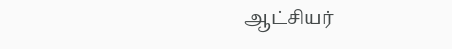ஆட்சியர்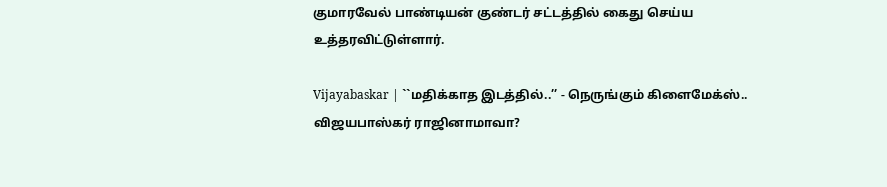குமாரவேல் பாண்டியன் குண்டர் சட்டத்தில் கைது செய்ய உத்தரவிட்டுள்ளார்.

Vijayabaskar | ``மதிக்காத இடத்தில்..’’ - நெருங்கும் கிளைமேக்ஸ்.. விஜயபாஸ்கர் ராஜினாமாவா?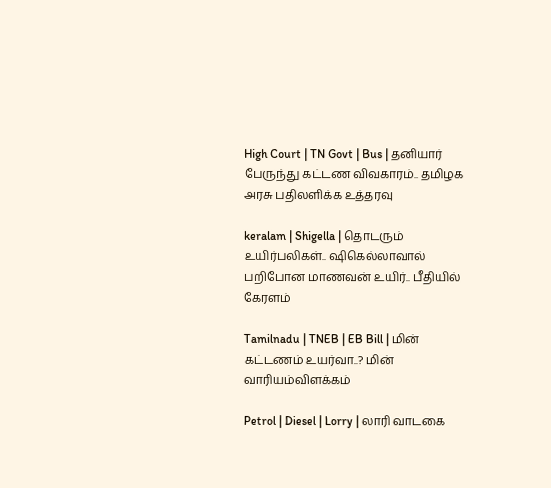High Court | TN Govt | Bus | தனியார் பேருந்து கட்டண விவகாரம்.. தமிழக அரசு பதிலளிக்க உத்தரவு

keralam | Shigella | தொடரும் உயிர்பலிகள்.. ஷிகெல்லாவால் பறிபோன மாணவன் உயிர்.. பீதியில் கேரளம்

Tamilnadu | TNEB | EB Bill | மின் கட்டணம் உயர்வா..? மின் வாரியம்விளக்கம்

Petrol | Diesel | Lorry | லாரி வாடகை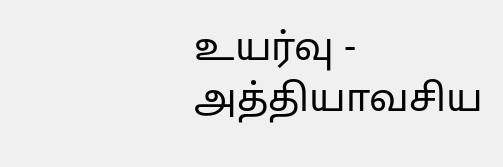உயர்வு - அத்தியாவசிய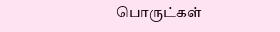பொருட்கள்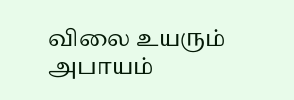விலை உயரும் அபாயம்